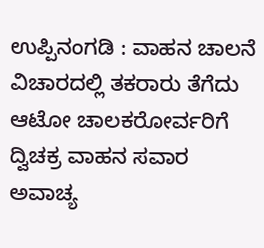ಉಪ್ಪಿನಂಗಡಿ : ವಾಹನ ಚಾಲನೆ ವಿಚಾರದಲ್ಲಿ ತಕರಾರು ತೆಗೆದು ಆಟೋ ಚಾಲಕರೋರ್ವರಿಗೆ ದ್ವಿಚಕ್ರ ವಾಹನ ಸವಾರ ಅವಾಚ್ಯ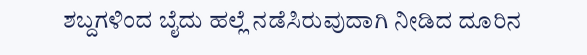ಶಬ್ದಗಳಿಂದ ಬೈದು ಹಲ್ಲೆ ನಡೆಸಿರುವುದಾಗಿ ನೀಡಿದ ದೂರಿನ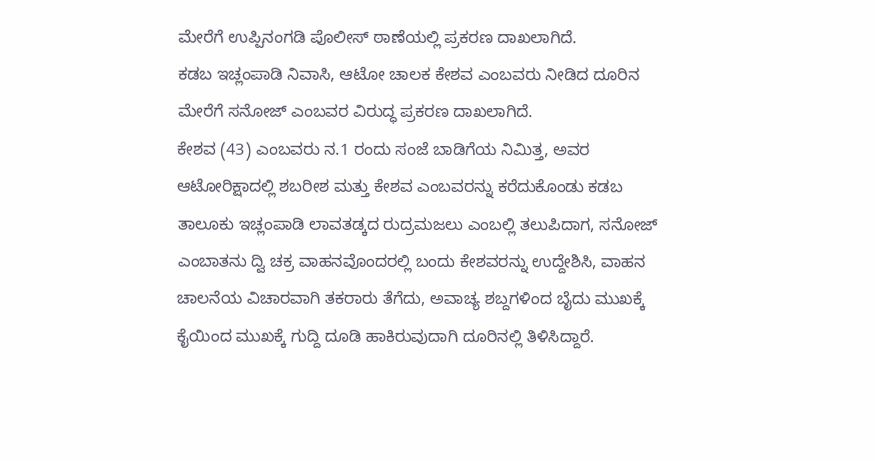ಮೇರೆಗೆ ಉಪ್ಪಿನಂಗಡಿ ಪೊಲೀಸ್ ಠಾಣೆಯಲ್ಲಿ ಪ್ರಕರಣ ದಾಖಲಾಗಿದೆ.
ಕಡಬ ಇಚ್ಲಂಪಾಡಿ ನಿವಾಸಿ, ಆಟೋ ಚಾಲಕ ಕೇಶವ ಎಂಬವರು ನೀಡಿದ ದೂರಿನ ಮೇರೆಗೆ ಸನೋಜ್ ಎಂಬವರ ವಿರುದ್ಧ ಪ್ರಕರಣ ದಾಖಲಾಗಿದೆ.
ಕೇಶವ (43) ಎಂಬವರು ನ.1 ರಂದು ಸಂಜೆ ಬಾಡಿಗೆಯ ನಿಮಿತ್ತ, ಅವರ ಆಟೋರಿಕ್ಷಾದಲ್ಲಿ ಶಬರೀಶ ಮತ್ತು ಕೇಶವ ಎಂಬವರನ್ನು ಕರೆದುಕೊಂಡು ಕಡಬ ತಾಲೂಕು ಇಚ್ಲಂಪಾಡಿ ಲಾವತಡ್ಕದ ರುದ್ರಮಜಲು ಎಂಬಲ್ಲಿ ತಲುಪಿದಾಗ, ಸನೋಜ್ ಎಂಬಾತನು ದ್ವಿ ಚಕ್ರ ವಾಹನವೊಂದರಲ್ಲಿ ಬಂದು ಕೇಶವರನ್ನು ಉದ್ದೇಶಿಸಿ, ವಾಹನ ಚಾಲನೆಯ ವಿಚಾರವಾಗಿ ತಕರಾರು ತೆಗೆದು, ಅವಾಚ್ಯ ಶಬ್ದಗಳಿಂದ ಬೈದು ಮುಖಕ್ಕೆ ಕೈಯಿಂದ ಮುಖಕ್ಕೆ ಗುದ್ದಿ ದೂಡಿ ಹಾಕಿರುವುದಾಗಿ ದೂರಿನಲ್ಲಿ ತಿಳಿಸಿದ್ದಾರೆ.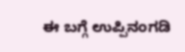ಈ ಬಗ್ಗೆ ಉಪ್ಪಿನಂಗಡಿ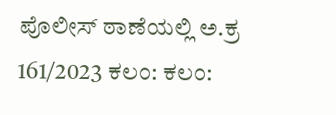ಪೊಲೀಸ್ ಠಾಣೆಯಲ್ಲಿ ಅ.ಕ್ರ 161/2023 ಕಲಂ: ಕಲಂ: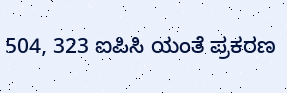504, 323 ಐಪಿಸಿ ಯಂತೆ ಪ್ರಕರಣ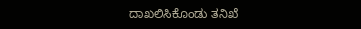ದಾಖಲಿಸಿಕೊಂಡು ತನಿಖೆ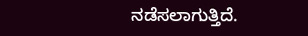ನಡೆಸಲಾಗುತ್ತಿದೆ.